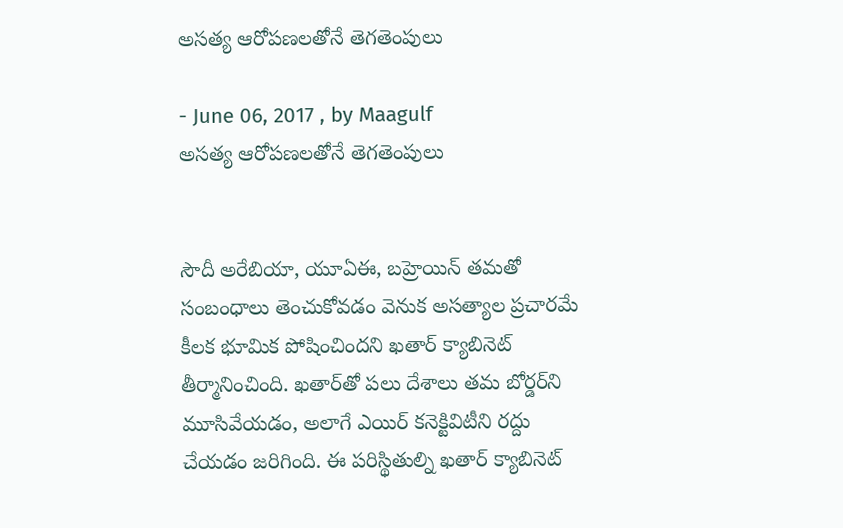అసత్య ఆరోపణలతోనే తెగతెంపులు

- June 06, 2017 , by Maagulf
అసత్య ఆరోపణలతోనే తెగతెంపులు


సౌదీ అరేబియా, యూఏఈ, బహ్రెయిన్‌ తమతో సంబంధాలు తెంచుకోవడం వెనుక అసత్యాల ప్రచారమే కీలక భూమిక పోషించిందని ఖతార్‌ క్యాబినెట్‌ తీర్మానించింది. ఖతార్‌తో పలు దేశాలు తమ బోర్డర్‌ని మూసివేయడం, అలాగే ఎయిర్‌ కనెక్టివిటీని రద్దు చేయడం జరిగింది. ఈ పరిస్థితుల్ని ఖతార్‌ క్యాబినెట్‌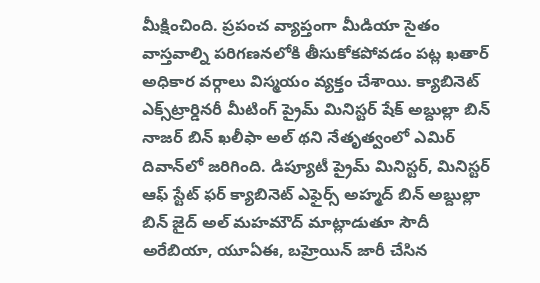మీక్షించింది. ప్రపంచ వ్యాప్తంగా మీడియా సైతం వాస్తవాల్ని పరిగణనలోకి తీసుకోకపోవడం పట్ల ఖతార్‌ అధికార వర్గాలు విస్మయం వ్యక్తం చేశాయి. క్యాబినెట్‌ ఎక్స్‌ట్రార్డినరీ మీటింగ్‌ ప్రైమ్‌ మినిస్టర్‌ షేక్‌ అబ్దుల్లా బిన్‌ నాజర్‌ బిన్‌ ఖలీఫా అల్‌ థని నేతృత్వంలో ఎమిర్‌ దివాన్‌లో జరిగింది. డిప్యూటీ ప్రైమ్‌ మినిస్టర్‌, మినిస్టర్‌ ఆఫ్‌ స్టేట్‌ ఫర్‌ క్యాబినెట్‌ ఎఫైర్స్‌ అహ్మద్‌ బిన్‌ అబ్దుల్లా బిన్‌ జైద్‌ అల్‌ మహమౌద్‌ మాట్లాడుతూ సౌదీ అరేబియా, యూఏఈ, బహ్రెయిన్‌ జారీ చేసిన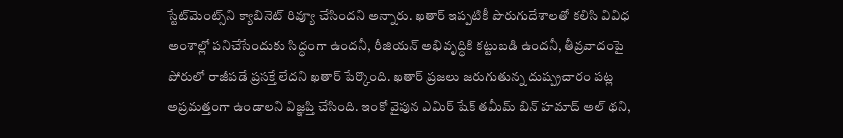స్టేట్‌మెంట్స్‌ని క్యాబినెట్‌ రివ్యూ చేసిందని అన్నారు. ఖతార్‌ ఇప్పటికీ పొరుగుదేశాలతో కలిసి వివిధ అంశాల్లో పనిచేసేందుకు సిద్ధంగా ఉందనీ, రీజియన్‌ అభివృద్ధికి కట్టుబడి ఉందనీ, తీవ్రవాదంపై పోరులో రాజీపడే ప్రసక్తే లేదని ఖతార్‌ పేర్కొంది. ఖతార్‌ ప్రజలు జరుగుతున్న దుష్ప్రచారం పట్ల అప్రమత్తంగా ఉండాలని విజ్ఞప్తి చేసింది. ఇంకో వైపున ఎమిర్‌ షేక్‌ తమీమ్‌ బిన్‌ హమాద్‌ అల్‌ థని,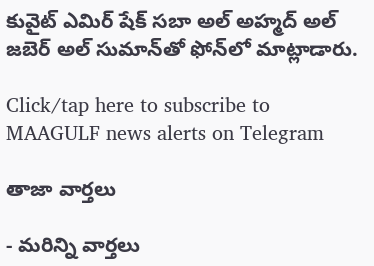కువైట్‌ ఎమిర్‌ షేక్‌ సబా అల్‌ అహ్మద్‌ అల్‌ జబెర్‌ అల్‌ సుమాన్‌తో ఫోన్‌లో మాట్లాడారు.

Click/tap here to subscribe to MAAGULF news alerts on Telegram

తాజా వార్తలు

- మరిన్ని వార్తలు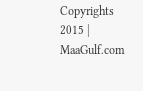Copyrights 2015 | MaaGulf.com